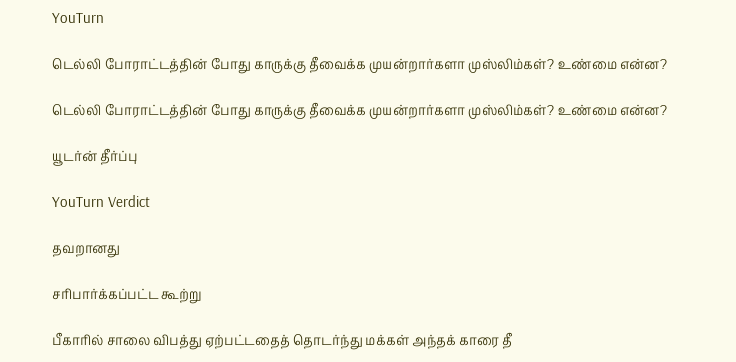YouTurn

டெல்லி போராட்டத்தின் போது காருக்கு தீவைக்க முயன்றார்களா முஸ்லிம்கள்? உண்மை என்ன?

டெல்லி போராட்டத்தின் போது காருக்கு தீவைக்க முயன்றார்களா முஸ்லிம்கள்? உண்மை என்ன?

யூடர்ன் தீர்ப்பு

YouTurn Verdict

தவறானது

சரிபார்க்கப்பட்ட கூற்று

பீகாரில் சாலை விபத்து ஏற்பட்டதைத் தொடர்ந்து மக்கள் அந்தக் காரை தீ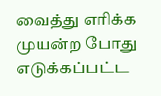வைத்து எரிக்க முயன்ற போது எடுக்கப்பட்ட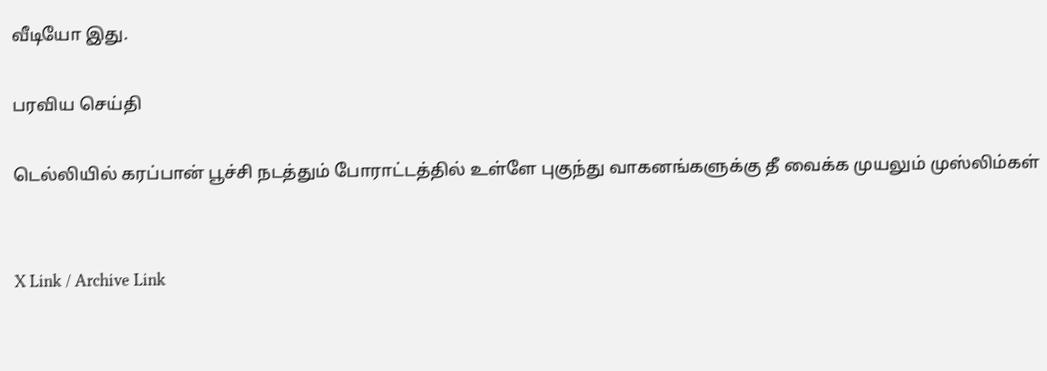வீடியோ இது.

பரவிய செய்தி

டெல்லியில் கரப்பான் பூச்சி நடத்தும் போராட்டத்தில் உள்ளே புகுந்து வாகனங்களுக்கு தீ வைக்க முயலும் முஸ்லிம்கள்


X Link / Archive Link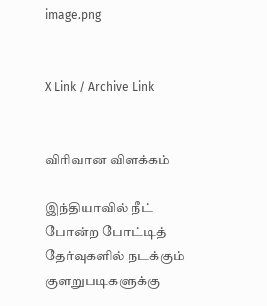image.png


X Link / Archive Link


விரிவான விளக்கம்

இந்தியாவில் நீட் போன்ற போட்டித் தேர்வுகளில் நடக்கும் குளறுபடிகளுக்கு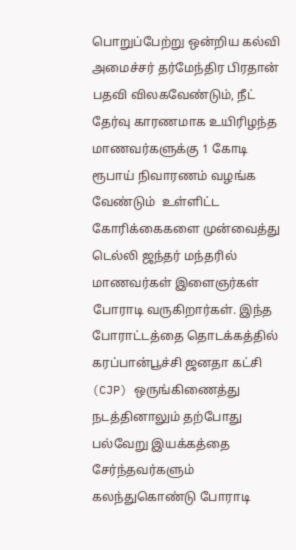பொறுப்பேற்று ஒன்றிய கல்வி அமைச்சர் தர்மேந்திர பிரதான் பதவி விலகவேண்டும், நீட் தேர்வு காரணமாக உயிரிழந்த மாணவர்களுக்கு 1 கோடி ரூபாய் நிவாரணம் வழங்க வேண்டும்  உள்ளிட்ட கோரிக்கைகளை முன்வைத்து டெல்லி ஜந்தர் மந்தரில் மாணவர்கள் இளைஞர்கள் போராடி வருகிறார்கள். இந்த போராட்டத்தை தொடக்கத்தில் கரப்பான்பூச்சி ஜனதா கட்சி (CJP) ஒருங்கிணைத்து நடத்தினாலும் தற்போது பல்வேறு இயக்கத்தை சேர்ந்தவர்களும் கலந்துகொண்டு போராடி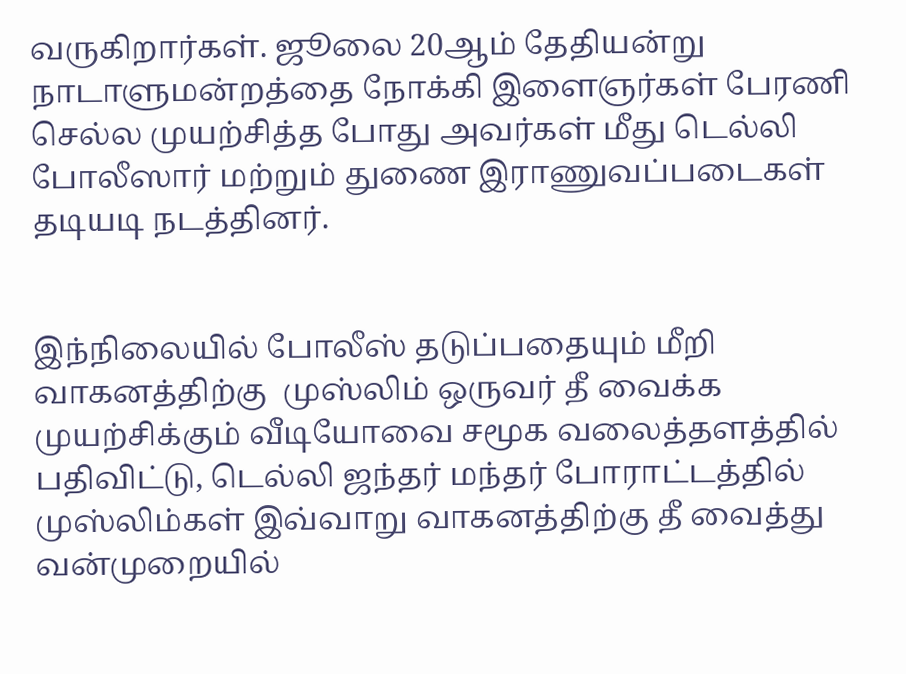வருகிறார்கள். ஜூலை 20ஆம் தேதியன்று நாடாளுமன்றத்தை நோக்கி இளைஞர்கள் பேரணி செல்ல முயற்சித்த போது அவர்கள் மீது டெல்லி போலீஸார் மற்றும் துணை இராணுவப்படைகள் தடியடி நடத்தினர்.


இந்நிலையில் போலீஸ் தடுப்பதையும் மீறி வாகனத்திற்கு  முஸ்லிம் ஒருவர் தீ வைக்க முயற்சிக்கும் வீடியோவை சமூக வலைத்தளத்தில் பதிவிட்டு, டெல்லி ஜந்தர் மந்தர் போராட்டத்தில் முஸ்லிம்கள் இவ்வாறு வாகனத்திற்கு தீ வைத்து வன்முறையில்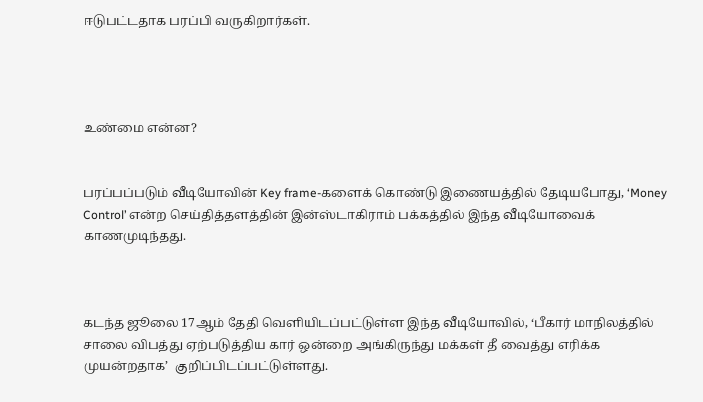ஈடுபட்டதாக பரப்பி வருகிறார்கள்.




உண்மை என்ன?


பரப்பப்படும் வீடியோவின் Key frame-களைக் கொண்டு இணையத்தில் தேடியபோது, ‘Money Control’ என்ற செய்தித்தளத்தின் இன்ஸ்டாகிராம் பக்கத்தில் இந்த வீடியோவைக் காணமுடிந்தது.



கடந்த ஜூலை 17ஆம் தேதி வெளியிடப்பட்டுள்ள இந்த வீடியோவில், ‘பீகார் மாநிலத்தில் சாலை விபத்து ஏற்படுத்திய கார் ஒன்றை அங்கிருந்து மக்கள் தீ வைத்து எரிக்க முயன்றதாக’  குறிப்பிடப்பட்டுள்ளது.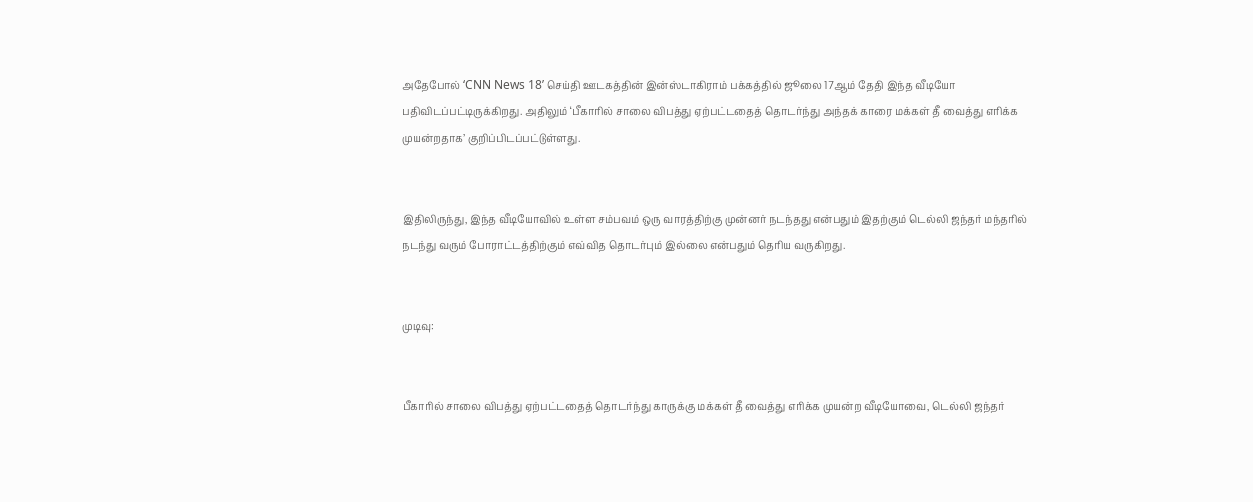அதேபோல் ‘CNN News 18’ செய்தி ஊடகத்தின் இன்ஸ்டாகிராம் பக்கத்தில் ஜூலை 17ஆம் தேதி இந்த வீடியோ பதிவிடப்பட்டிருக்கிறது. அதிலும் ‘பீகாரில் சாலை விபத்து ஏற்பட்டதைத் தொடர்ந்து அந்தக் காரை மக்கள் தீ வைத்து எரிக்க முயன்றதாக’ குறிப்பிடப்பட்டுள்ளது.


இதிலிருந்து, இந்த வீடியோவில் உள்ள சம்பவம் ஒரு வாரத்திற்கு முன்னர் நடந்தது என்பதும் இதற்கும் டெல்லி ஜந்தர் மந்தரில் நடந்து வரும் போராட்டத்திற்கும் எவ்வித தொடர்பும் இல்லை என்பதும் தெரிய வருகிறது.


முடிவு:


பீகாரில் சாலை விபத்து ஏற்பட்டதைத் தொடர்ந்து காருக்கு மக்கள் தீ வைத்து எரிக்க முயன்ற வீடியோவை, டெல்லி ஜந்தர்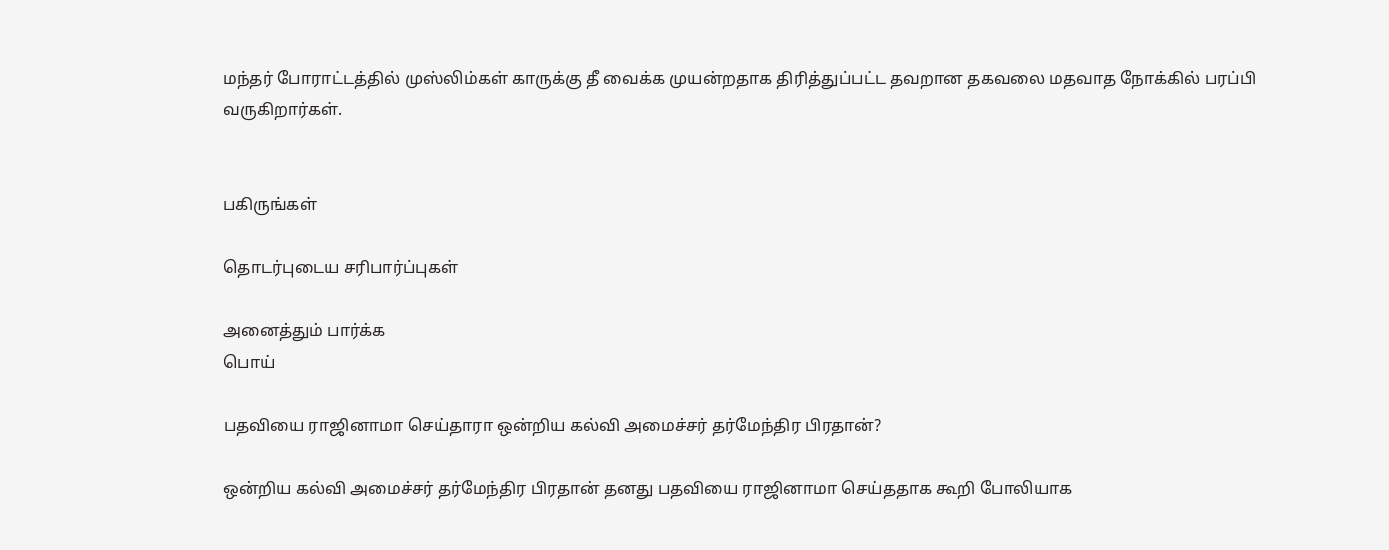மந்தர் போராட்டத்தில் முஸ்லிம்கள் காருக்கு தீ வைக்க முயன்றதாக திரித்துப்பட்ட தவறான தகவலை மதவாத நோக்கில் பரப்பி வருகிறார்கள்.


பகிருங்கள்

தொடர்புடைய சரிபார்ப்புகள்

அனைத்தும் பார்க்க
பொய்

பதவியை ராஜினாமா செய்தாரா ஒன்றிய கல்வி அமைச்சர் தர்மேந்திர பிரதான்?

ஒன்றிய கல்வி அமைச்சர் தர்மேந்திர பிரதான் தனது பதவியை ராஜினாமா செய்ததாக கூறி போலியாக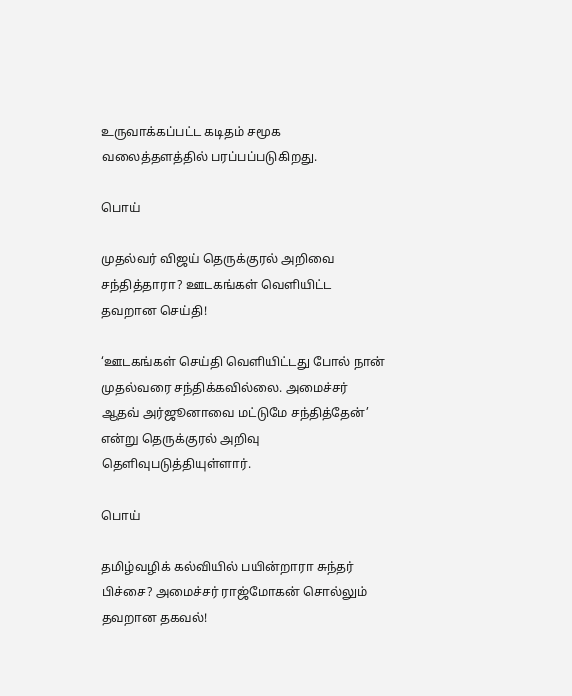உருவாக்கப்பட்ட கடிதம் சமூக வலைத்தளத்தில் பரப்பப்படுகிறது.

பொய்

முதல்வர் விஜய் தெருக்குரல் அறிவை சந்தித்தாரா? ஊடகங்கள் வெளியிட்ட தவறான செய்தி!

‘ஊடகங்கள் செய்தி வெளியிட்டது போல் நான் முதல்வரை சந்திக்கவில்லை. அமைச்சர் ஆதவ் அர்ஜூனாவை மட்டுமே சந்தித்தேன்’ என்று தெருக்குரல் அறிவு தெளிவுபடுத்தியுள்ளார்.

பொய்

தமிழ்வழிக் கல்வியில் பயின்றாரா சுந்தர் பிச்சை? அமைச்சர் ராஜ்மோகன் சொல்லும் தவறான தகவல்!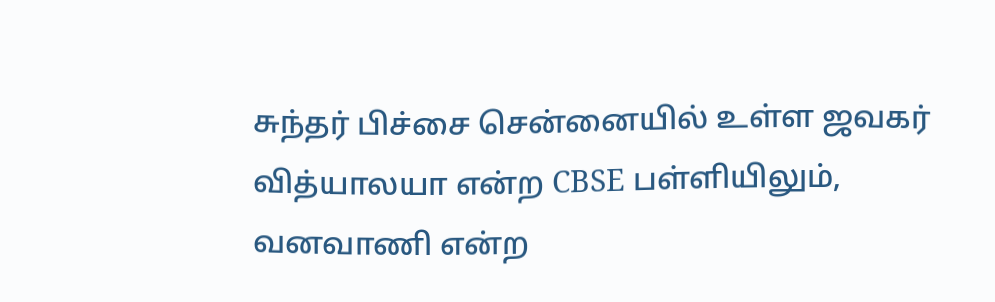சுந்தர் பிச்சை சென்னையில் உள்ள ஜவகர் வித்யாலயா என்ற CBSE பள்ளியிலும், வனவாணி என்ற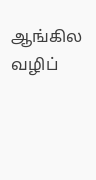ஆங்கில வழிப்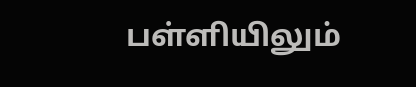பள்ளியிலும்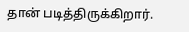தான் படித்திருக்கிறார்.